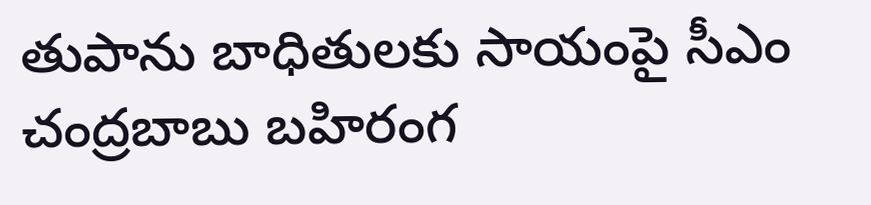తుపాను బాధితులకు సాయంపై సీఎం చంద్రబాబు బహిరంగ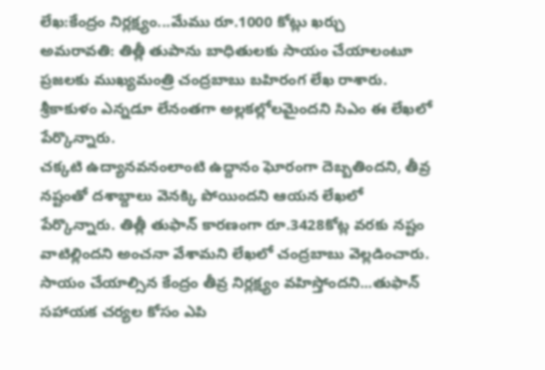లేఖ:కేంద్రం నిర్లక్ష్యం...మేము రూ.1000 కోట్లు ఖర్చు
అమరావతి: తిత్లీ తుపాను బాధితులకు సాయం చేయాలంటూ ప్రజలకు ముఖ్యమంత్రి చంద్రబాబు బహిరంగ లేఖ రాశారు. శ్రీకాకుళం ఎన్నడూ లేనంతగా అల్లకల్లోలమైందని సిఎం ఈ లేఖలో పేర్కొన్నారు.
చక్కటి ఉద్యానవనంలాంటి ఉద్దానం ఘోరంగా దెబ్బతిందని, తీవ్ర నష్టంతో దశాబ్దాలు వెనక్కి పోయిందని ఆయన లేఖలో పేర్కొన్నారు. తిత్లీ తుఫాన్ కారణంగా రూ.3428కోట్ల వరకు నష్టం వాటిల్లిందని అంచనా వేశామని లేఖలో చంద్రబాబు వెల్లడించారు. సాయం చేయాల్సిన కేంద్రం తీవ్ర నిర్లక్ష్యం వహిస్తోందని...తుఫాన్ సహాయక చర్యల కోసం ఎపి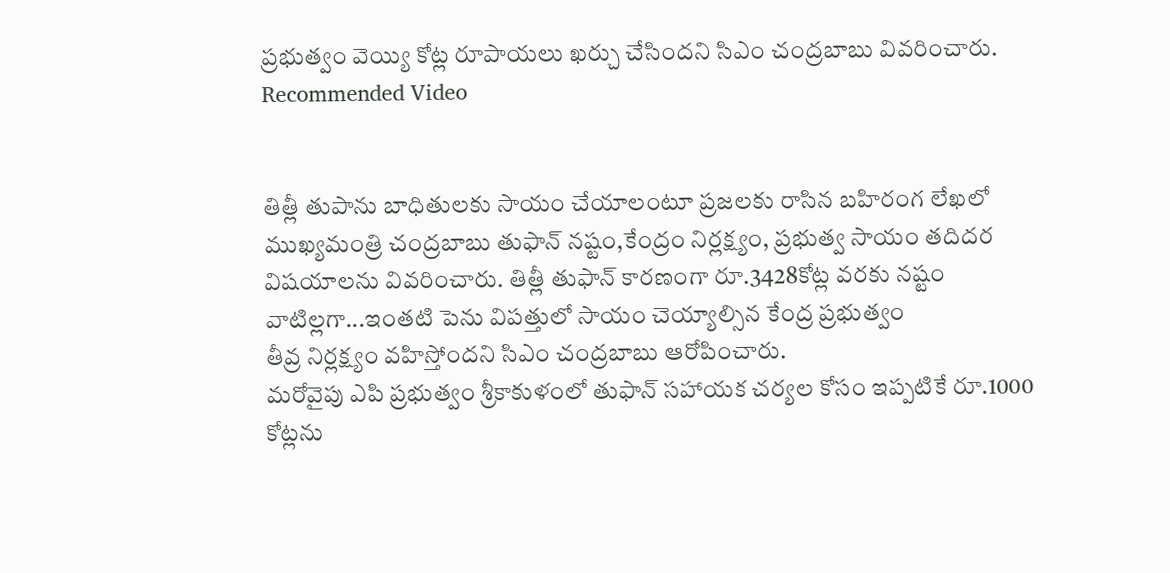ప్రభుత్వం వెయ్యి కోట్ల రూపాయలు ఖర్చు చేసిందని సిఎం చంద్రబాబు వివరించారు.
Recommended Video


తిత్లీ తుపాను బాధితులకు సాయం చేయాలంటూ ప్రజలకు రాసిన బహిరంగ లేఖలో ముఖ్యమంత్రి చంద్రబాబు తుఫాన్ నష్టం,కేంద్రం నిర్లక్ష్యం, ప్రభుత్వ సాయం తదిదర విషయాలను వివరించారు. తిత్లీ తుఫాన్ కారణంగా రూ.3428కోట్ల వరకు నష్టం వాటిల్లగా...ఇంతటి పెను విపత్తులో సాయం చెయ్యాల్సిన కేంద్ర ప్రభుత్వం
తీవ్ర నిర్లక్ష్యం వహిస్తోందని సిఎం చంద్రబాబు ఆరోపించారు.
మరోవైపు ఎపి ప్రభుత్వం శ్రీకాకుళంలో తుఫాన్ సహాయక చర్యల కోసం ఇప్పటికే రూ.1000 కోట్లను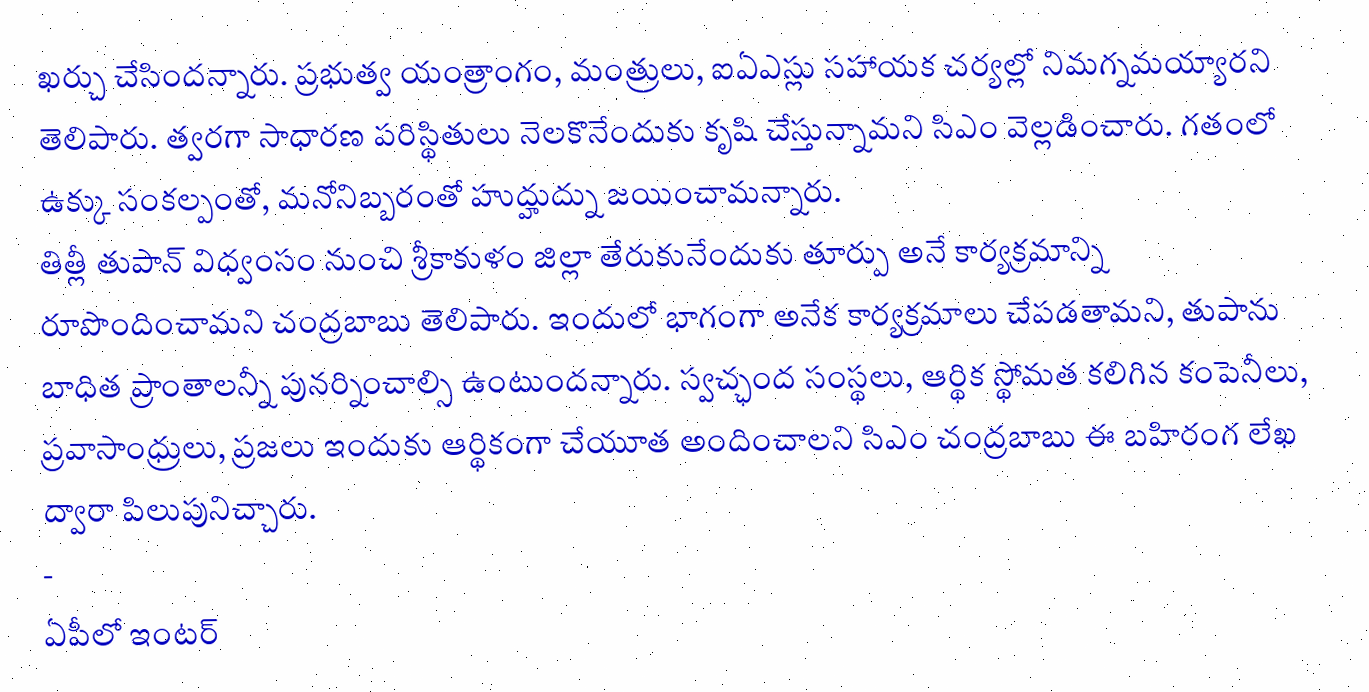ఖర్చు చేసిందన్నారు. ప్రభుత్వ యంత్రాంగం, మంత్రులు, ఐఏఎస్లు సహాయక చర్యల్లో నిమగ్నమయ్యారని తెలిపారు. త్వరగా సాధారణ పరిస్థితులు నెలకొనేందుకు కృషి చేస్తున్నామని సిఎం వెల్లడించారు. గతంలో ఉక్కు సంకల్పంతో, మనోనిబ్బరంతో హుద్హుద్ను జయించామన్నారు.
తిత్లీ తుపాన్ విధ్వంసం నుంచి శ్రీకాకుళం జిల్లా తేరుకునేందుకు తూర్పు అనే కార్యక్రమాన్ని రూపొందించామని చంద్రబాబు తెలిపారు. ఇందులో భాగంగా అనేక కార్యక్రమాలు చేపడతామని, తుపాను బాధిత ప్రాంతాలన్నీ పునర్నించాల్సి ఉంటుందన్నారు. స్వచ్ఛంద సంస్థలు, ఆర్థిక స్థోమత కలిగిన కంపెనీలు, ప్రవాసాంధ్రులు, ప్రజలు ఇందుకు ఆర్థికంగా చేయూత అందించాలని సిఎం చంద్రబాబు ఈ బహిరంగ లేఖ ద్వారా పిలుపునిచ్చారు.
-
ఏపీలో ఇంటర్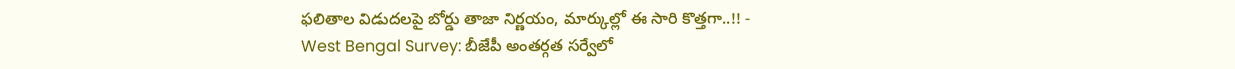ఫలితాల విడుదలపై బోర్డు తాజా నిర్ణయం, మార్కుల్లో ఈ సారి కొత్తగా..!! -
West Bengal Survey: బీజేపీ అంతర్గత సర్వేలో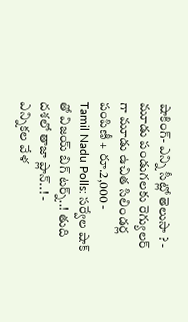షాకింగ్- ఎన్ని సీట్లో తెలుసా ? -
మూడు పండుగలకు రెగ్యులర్ గా మూడు ఉచిత సిలిండర్ల పంపిణీ + రూ.2,000 -
Tamil Nadu Polls: సర్వేల షాక్ తో విజయ్ బిగ్ టర్న్..! తుది దశలో తాజా ప్లాన్..! -
ఎన్నికల వేళ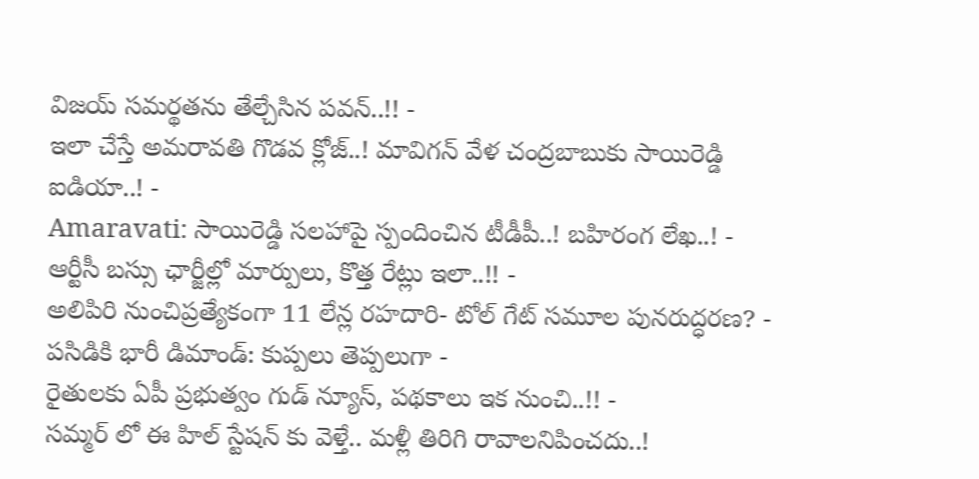విజయ్ సమర్థతను తేల్చేసిన పవన్..!! -
ఇలా చేస్తే అమరావతి గొడవ క్లోజ్..! మావిగన్ వేళ చంద్రబాబుకు సాయిరెడ్డి ఐడియా..! -
Amaravati: సాయిరెడ్డి సలహాపై స్పందించిన టీడీపీ..! బహిరంగ లేఖ..! -
ఆర్టీసీ బస్సు ఛార్జీల్లో మార్పులు, కొత్త రేట్లు ఇలా..!! -
అలిపిరి నుంచిప్రత్యేకంగా 11 లేన్ల రహదారి- టోల్ గేట్ సమూల పునరుద్ధరణ? -
పసిడికి భారీ డిమాండ్: కుప్పలు తెప్పలుగా -
రైతులకు ఏపీ ప్రభుత్వం గుడ్ న్యూస్, పథకాలు ఇక నుంచి..!! -
సమ్మర్ లో ఈ హిల్ స్టేషన్ కు వెళ్తే.. మళ్లీ తిరిగి రావాలనిపించదు..!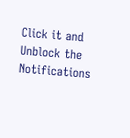Click it and Unblock the Notifications